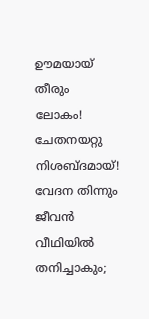ഊമയായ് തീരും ലോകം!
ചേതനയറ്റു നിശബ്ദമായ്!
വേദന തിന്നും ജീവൻ
വീഥിയിൽ തനിച്ചാകും;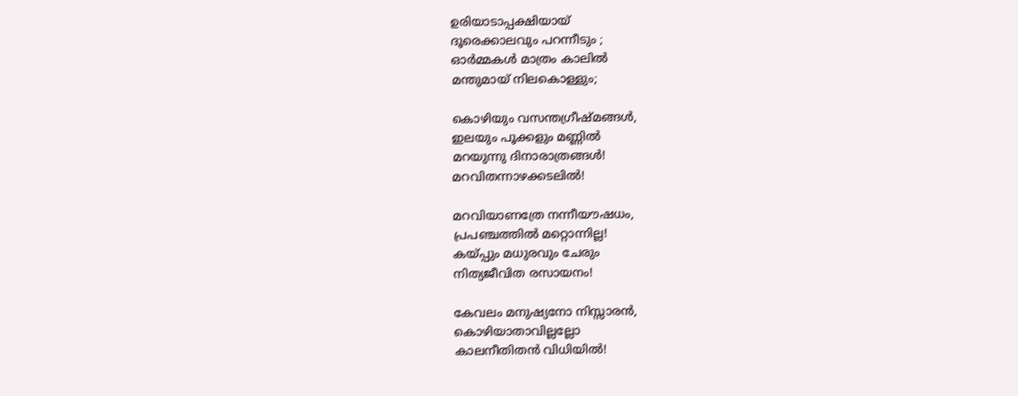ഉരിയാടാപ്പക്ഷിയായ്
ദൂരെക്കാലവും പറന്നീടും ;
ഓർമ്മകൾ മാത്രം കാലില്‍
മന്തുമായ് നിലകൊള്ളും;

കൊഴിയും വസന്തഗ്രീഷ്മങ്ങൾ,
ഇലയും പൂക്കളും മണ്ണിൽ
മറയുന്നു ദിനാരാത്രങ്ങൾ!
മറവിതന്നാഴക്കടലിൽ!

മറവിയാണത്രേ നന്നീയൗഷധം,
പ്രപഞ്ചത്തിൽ മറ്റൊന്നില്ല!
കയ്പ്പും മധുരവും ചേരും
നിത്യജീവിത രസായനം!

കേവലം മനുഷ്യനോ നിസ്സാരൻ,
കൊഴിയാതാവില്ലല്ലോ
കാലനീതിതൻ വിധിയിൽ!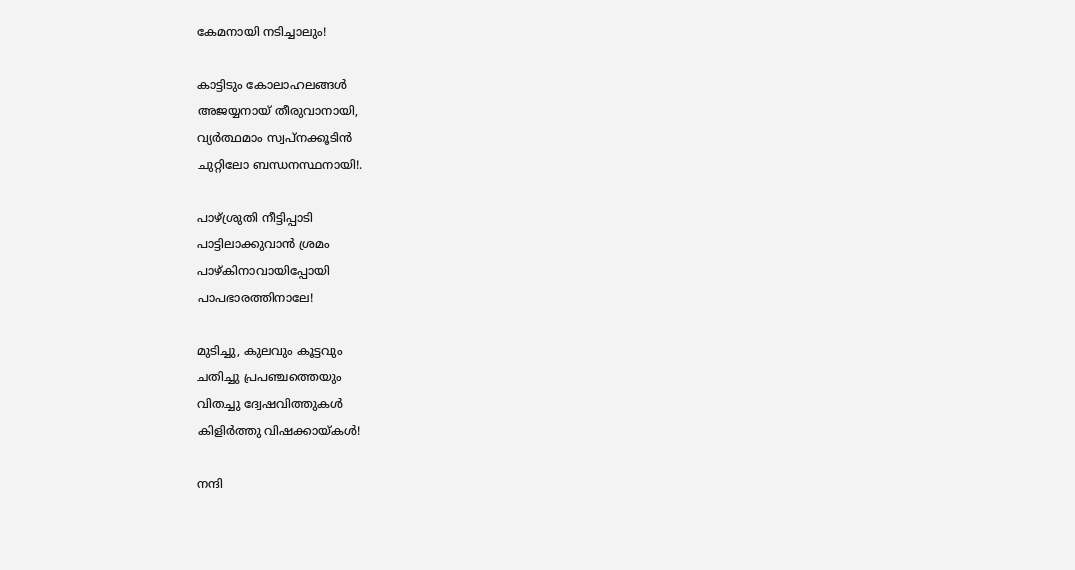കേമനായി നടിച്ചാലും!

കാട്ടിടും കോലാഹലങ്ങൾ
അജയ്യനായ് തീരുവാനായി,
വ്യർത്ഥമാം സ്വപ്നക്കൂടിൻ
ചുറ്റിലോ ബന്ധനസ്ഥനായി!.

പാഴ്ശ്രുതി നീട്ടിപ്പാടി
പാട്ടിലാക്കുവാൻ ശ്രമം
പാഴ്കിനാവായിപ്പോയി
പാപഭാരത്തിനാലേ!

മുടിച്ചു, കുലവും കൂട്ടവും
ചതിച്ചു പ്രപഞ്ചത്തെയും
വിതച്ചു ദ്വേഷവിത്തുകൾ
കിളിർത്തു വിഷക്കായ്കൾ!

നന്ദി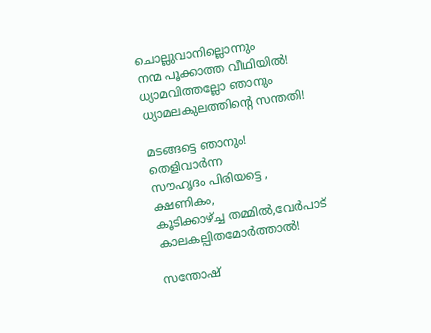ചൊല്ലുവാനില്ലൊന്നും
നന്മ പൂക്കാത്ത വീഥിയിൽ!
ധ്യാമവിത്തല്ലോ ഞാനും
ധ്യാമലകുലത്തിന്റെ സന്തതി!

മടങ്ങട്ടെ ഞാനും! തെളിവാർന്ന
സൗഹൃദം പിരിയട്ടെ , ക്ഷണികം,
കൂടിക്കാഴ്ച്ച തമ്മിൽ,വേർപാട്
കാലകല്പിതമോർത്താൽ!

സന്തോഷ്‌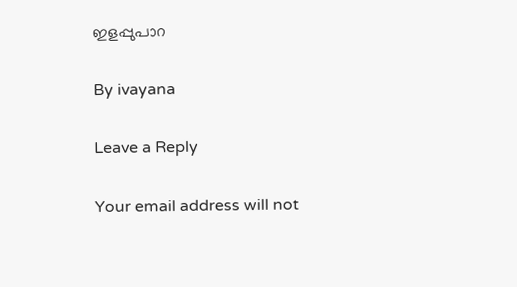ഇളപ്പുപാറ

By ivayana

Leave a Reply

Your email address will not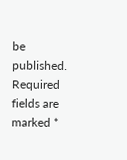be published. Required fields are marked *